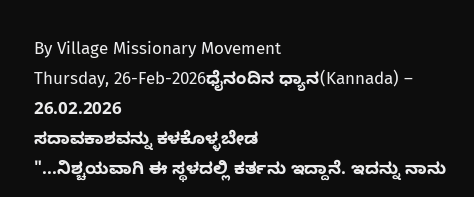By Village Missionary Movement
Thursday, 26-Feb-2026ಧೈನಂದಿನ ಧ್ಯಾನ(Kannada) – 26.02.2026
ಸದಾವಕಾಶವನ್ನು ಕಳಕೊಳ್ಳಬೇಡ
"...ನಿಶ್ಚಯವಾಗಿ ಈ ಸ್ಥಳದಲ್ಲಿ ಕರ್ತನು ಇದ್ದಾನೆ. ಇದನ್ನು ನಾನು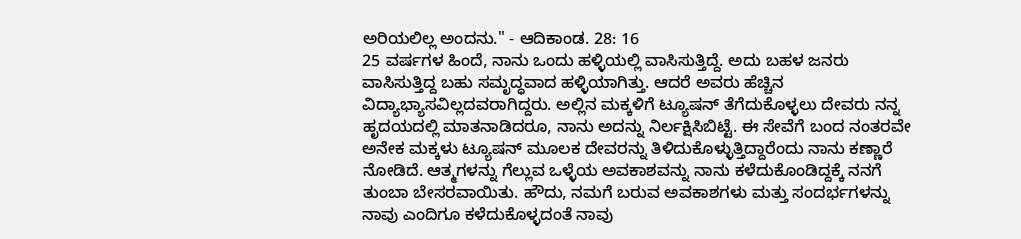ಅರಿಯಲಿಲ್ಲ ಅಂದನು." - ಆದಿಕಾಂಡ. 28: 16
25 ವರ್ಷಗಳ ಹಿಂದೆ, ನಾನು ಒಂದು ಹಳ್ಳಿಯಲ್ಲಿ ವಾಸಿಸುತ್ತಿದ್ದೆ. ಅದು ಬಹಳ ಜನರು ವಾಸಿಸುತ್ತಿದ್ದ ಬಹು ಸಮೃದ್ಧವಾದ ಹಳ್ಳಿಯಾಗಿತ್ತು. ಆದರೆ ಅವರು ಹೆಚ್ಚಿನ ವಿದ್ಯಾಭ್ಯಾಸವಿಲ್ಲದವರಾಗಿದ್ದರು. ಅಲ್ಲಿನ ಮಕ್ಕಳಿಗೆ ಟ್ಯೂಷನ್ ತೆಗೆದುಕೊಳ್ಳಲು ದೇವರು ನನ್ನ ಹೃದಯದಲ್ಲಿ ಮಾತನಾಡಿದರೂ, ನಾನು ಅದನ್ನು ನಿರ್ಲಕ್ಷಿಸಿಬಿಟ್ಟೆ. ಈ ಸೇವೆಗೆ ಬಂದ ನಂತರವೇ ಅನೇಕ ಮಕ್ಕಳು ಟ್ಯೂಷನ್ ಮೂಲಕ ದೇವರನ್ನು ತಿಳಿದುಕೊಳ್ಳುತ್ತಿದ್ದಾರೆಂದು ನಾನು ಕಣ್ಣಾರೆ ನೋಡಿದೆ. ಆತ್ಮಗಳನ್ನು ಗೆಲ್ಲುವ ಒಳ್ಳೆಯ ಅವಕಾಶವನ್ನು ನಾನು ಕಳೆದುಕೊಂಡಿದ್ದಕ್ಕೆ ನನಗೆ ತುಂಬಾ ಬೇಸರವಾಯಿತು. ಹೌದು, ನಮಗೆ ಬರುವ ಅವಕಾಶಗಳು ಮತ್ತು ಸಂದರ್ಭಗಳನ್ನು ನಾವು ಎಂದಿಗೂ ಕಳೆದುಕೊಳ್ಳದಂತೆ ನಾವು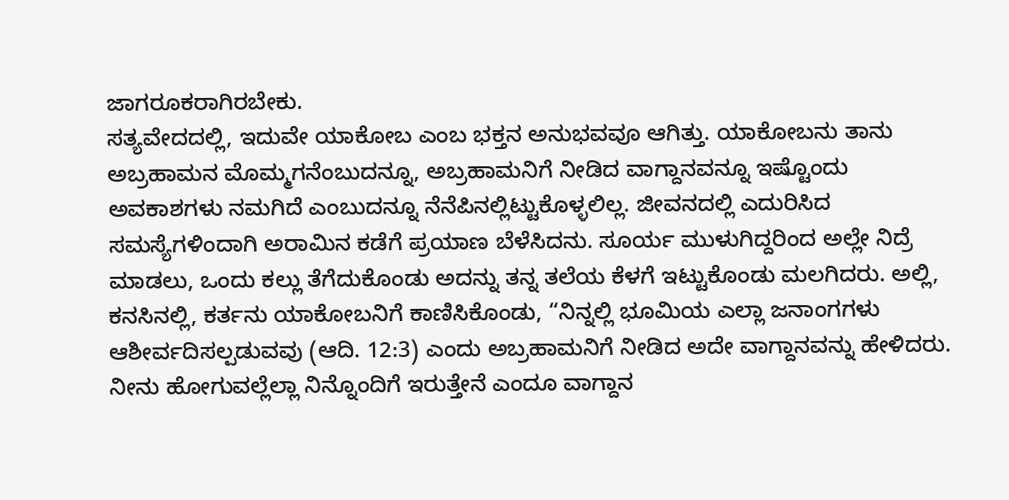ಜಾಗರೂಕರಾಗಿರಬೇಕು.
ಸತ್ಯವೇದದಲ್ಲಿ, ಇದುವೇ ಯಾಕೋಬ ಎಂಬ ಭಕ್ತನ ಅನುಭವವೂ ಆಗಿತ್ತು. ಯಾಕೋಬನು ತಾನು ಅಬ್ರಹಾಮನ ಮೊಮ್ಮಗನೆಂಬುದನ್ನೂ, ಅಬ್ರಹಾಮನಿಗೆ ನೀಡಿದ ವಾಗ್ದಾನವನ್ನೂ ಇಷ್ಟೊಂದು ಅವಕಾಶಗಳು ನಮಗಿದೆ ಎಂಬುದನ್ನೂ ನೆನೆಪಿನಲ್ಲಿಟ್ಟುಕೊಳ್ಳಲಿಲ್ಲ. ಜೀವನದಲ್ಲಿ ಎದುರಿಸಿದ ಸಮಸ್ಯೆಗಳಿಂದಾಗಿ ಅರಾಮಿನ ಕಡೆಗೆ ಪ್ರಯಾಣ ಬೆಳೆಸಿದನು. ಸೂರ್ಯ ಮುಳುಗಿದ್ದರಿಂದ ಅಲ್ಲೇ ನಿದ್ರೆ ಮಾಡಲು, ಒಂದು ಕಲ್ಲು ತೆಗೆದುಕೊಂಡು ಅದನ್ನು ತನ್ನ ತಲೆಯ ಕೆಳಗೆ ಇಟ್ಟುಕೊಂಡು ಮಲಗಿದರು. ಅಲ್ಲಿ, ಕನಸಿನಲ್ಲಿ, ಕರ್ತನು ಯಾಕೋಬನಿಗೆ ಕಾಣಿಸಿಕೊಂಡು, “ನಿನ್ನಲ್ಲಿ ಭೂಮಿಯ ಎಲ್ಲಾ ಜನಾಂಗಗಳು ಆಶೀರ್ವದಿಸಲ್ಪಡುವವು (ಆದಿ. 12:3) ಎಂದು ಅಬ್ರಹಾಮನಿಗೆ ನೀಡಿದ ಅದೇ ವಾಗ್ದಾನವನ್ನು ಹೇಳಿದರು. ನೀನು ಹೋಗುವಲ್ಲೆಲ್ಲಾ ನಿನ್ನೊಂದಿಗೆ ಇರುತ್ತೇನೆ ಎಂದೂ ವಾಗ್ದಾನ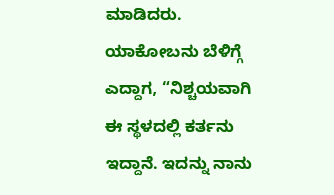ಮಾಡಿದರು. ಯಾಕೋಬನು ಬೆಳಿಗ್ಗೆ ಎದ್ದಾಗ, “ನಿಶ್ಚಯವಾಗಿ ಈ ಸ್ಥಳದಲ್ಲಿ ಕರ್ತನು ಇದ್ದಾನೆ. ಇದನ್ನು ನಾನು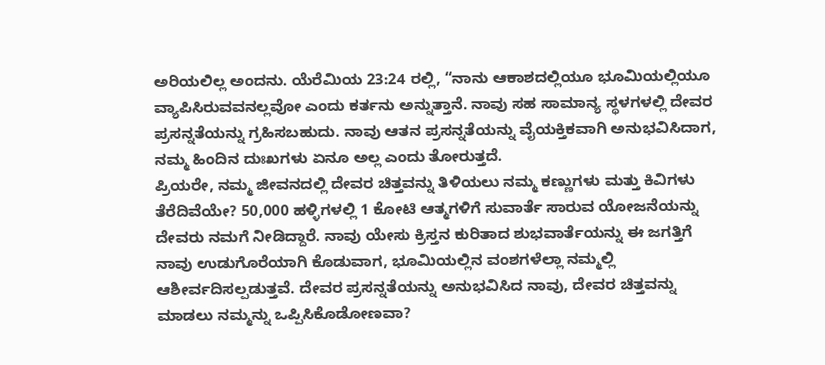ಅರಿಯಲಿಲ್ಲ ಅಂದನು. ಯೆರೆಮಿಯ 23:24 ರಲ್ಲಿ, “ನಾನು ಆಕಾಶದಲ್ಲಿಯೂ ಭೂಮಿಯಲ್ಲಿಯೂ ವ್ಯಾಪಿಸಿರುವವನಲ್ಲವೋ ಎಂದು ಕರ್ತನು ಅನ್ನುತ್ತಾನೆ. ನಾವು ಸಹ ಸಾಮಾನ್ಯ ಸ್ಥಳಗಳಲ್ಲಿ ದೇವರ ಪ್ರಸನ್ನತೆಯನ್ನು ಗ್ರಹಿಸಬಹುದು. ನಾವು ಆತನ ಪ್ರಸನ್ನತೆಯನ್ನು ವೈಯಕ್ತಿಕವಾಗಿ ಅನುಭವಿಸಿದಾಗ, ನಮ್ಮ ಹಿಂದಿನ ದುಃಖಗಳು ಏನೂ ಅಲ್ಲ ಎಂದು ತೋರುತ್ತದೆ.
ಪ್ರಿಯರೇ, ನಮ್ಮ ಜೀವನದಲ್ಲಿ ದೇವರ ಚಿತ್ತವನ್ನು ತಿಳಿಯಲು ನಮ್ಮ ಕಣ್ಣುಗಳು ಮತ್ತು ಕಿವಿಗಳು ತೆರೆದಿವೆಯೇ? 50,000 ಹಳ್ಳಿಗಳಲ್ಲಿ 1 ಕೋಟಿ ಆತ್ಮಗಳಿಗೆ ಸುವಾರ್ತೆ ಸಾರುವ ಯೋಜನೆಯನ್ನು ದೇವರು ನಮಗೆ ನೀಡಿದ್ದಾರೆ. ನಾವು ಯೇಸು ಕ್ರಿಸ್ತನ ಕುರಿತಾದ ಶುಭವಾರ್ತೆಯನ್ನು ಈ ಜಗತ್ತಿಗೆ ನಾವು ಉಡುಗೊರೆಯಾಗಿ ಕೊಡುವಾಗ, ಭೂಮಿಯಲ್ಲಿನ ವಂಶಗಳೆಲ್ಲಾ ನಮ್ಮಲ್ಲಿ ಆಶೀರ್ವದಿಸಲ್ಪಡುತ್ತವೆ. ದೇವರ ಪ್ರಸನ್ನತೆಯನ್ನು ಅನುಭವಿಸಿದ ನಾವು, ದೇವರ ಚಿತ್ತವನ್ನು ಮಾಡಲು ನಮ್ಮನ್ನು ಒಪ್ಪಿಸಿಕೊಡೋಣವಾ?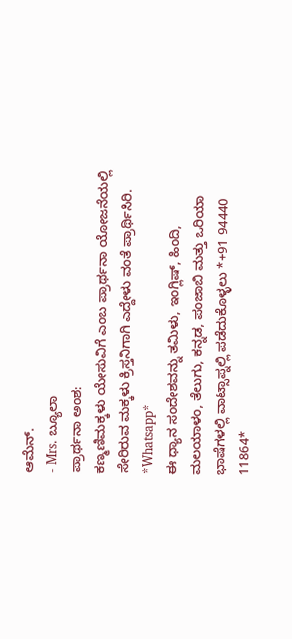ಆಮೆನ್.
- Mrs. ಬ್ಯೂಲಾ
ಪ್ರಾರ್ಥನಾ ಅಂಶ:
ಕಣ್ಮಣಿಮಕ್ಕಳು ಯೇಸುವಿಗೆ ಎಂಬ ಪ್ರಾರ್ಥನಾ ಯೋಜನೆಯಲ್ಲಿ ಸೇರಿರುವ ಮಕ್ಕಳು ಕ್ರಿಸ್ತನಿಗಾಗಿ ಎದ್ದೇಳು ವಂತೆ ಪ್ರಾರ್ಥಿಸಿರಿ.
*Whatsapp*
ಈ ಧ್ಯಾನ ಸಂದೇಶವನ್ನು ತಮಿಳು, ಇಂಗ್ಲಿಷ್, ಹಿಂದಿ, ಮಲಯಾಳಂ, ತೆಲುಗು, ಕನ್ನಡ, ಪಂಜಾಬಿ ಮತ್ತು ಒರಿಯಾ ಭಾಷೆಗಳಲ್ಲಿ ವಾಟ್ಸಾಪ್ನಲ್ಲಿ ಪಡೆದುಕೊಳ್ಳಲು *+91 94440 11864*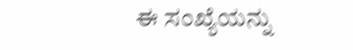ಈ ಸಂಖ್ಯೆಯನ್ನು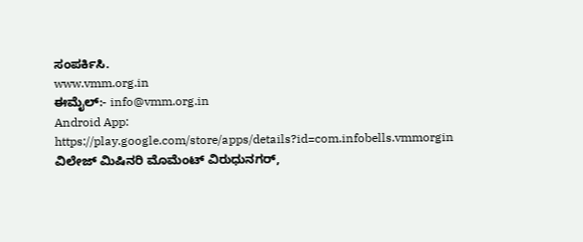ಸಂಪರ್ಕಿಸಿ.
www.vmm.org.in
ಈಮೈಲ್:- info@vmm.org.in
Android App: https://play.google.com/store/apps/details?id=com.infobells.vmmorgin
ವಿಲೇಜ್ ಮಿಷಿನರಿ ಮೊಮೆಂಟ್ ವಿರುಧುನಗರ್,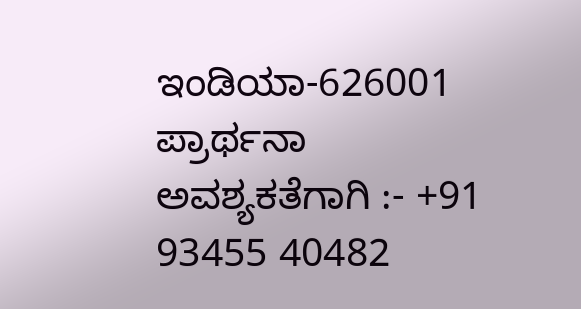ಇಂಡಿಯಾ-626001
ಪ್ರಾರ್ಥನಾ ಅವಶ್ಯಕತೆಗಾಗಿ :- +91 93455 40482